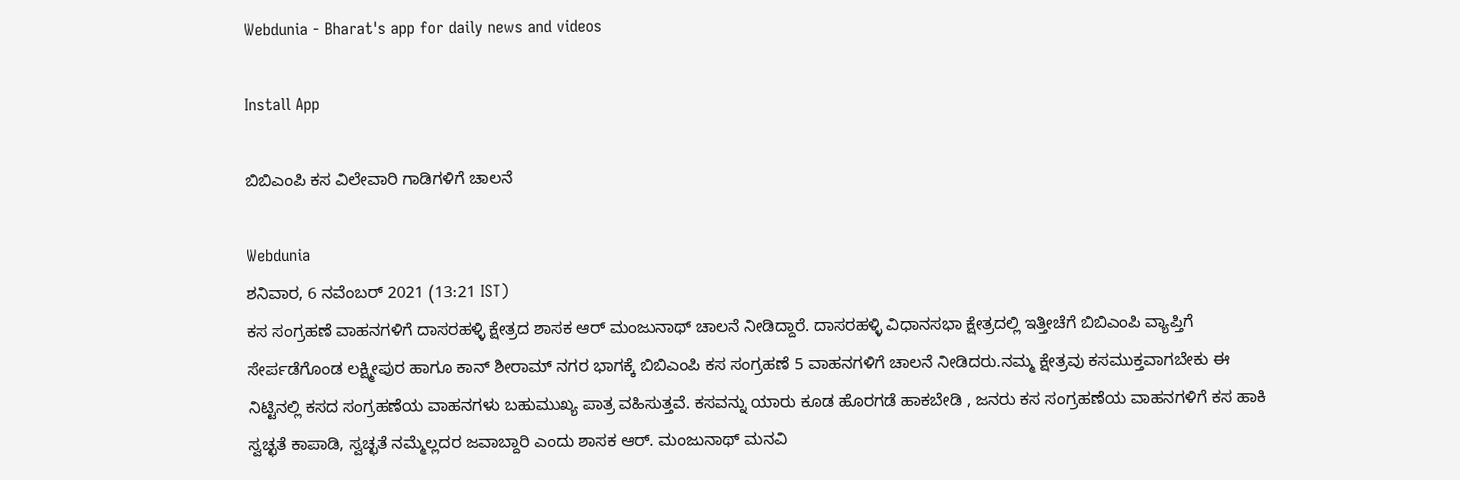Webdunia - Bharat's app for daily news and videos

Install App

ಬಿಬಿಎಂಪಿ ಕಸ ವಿಲೇವಾರಿ ಗಾಡಿಗಳಿಗೆ ಚಾಲನೆ

Webdunia
ಶನಿವಾರ, 6 ನವೆಂಬರ್ 2021 (13:21 IST)
ಕಸ ಸಂಗ್ರಹಣೆ ವಾಹನಗಳಿಗೆ ದಾಸರಹಳ್ಳಿ ಕ್ಷೇತ್ರದ ಶಾಸಕ ಆರ್ ಮಂಜುನಾಥ್ ಚಾಲನೆ ನೀಡಿದ್ದಾರೆ. ದಾಸರಹಳ್ಳಿ ವಿಧಾನಸಭಾ ಕ್ಷೇತ್ರದಲ್ಲಿ ಇತ್ತೀಚೆಗೆ ಬಿಬಿಎಂಪಿ ವ್ಯಾಪ್ತಿಗೆ ಸೇರ್ಪಡೆಗೊಂಡ ಲಕ್ಷ್ಮೀಪುರ ಹಾಗೂ ಕಾನ್ ಶೀರಾಮ್ ನಗರ ಭಾಗಕ್ಕೆ ಬಿಬಿಎಂಪಿ ಕಸ ಸಂಗ್ರಹಣೆ 5 ವಾಹನಗಳಿಗೆ ಚಾಲನೆ ನೀಡಿದರು.ನಮ್ಮ ಕ್ಷೇತ್ರವು ಕಸಮುಕ್ತವಾಗಬೇಕು ಈ ನಿಟ್ಟಿನಲ್ಲಿ ಕಸದ ಸಂಗ್ರಹಣೆಯ ವಾಹನಗಳು ಬಹುಮುಖ್ಯ ಪಾತ್ರ ವಹಿಸುತ್ತವೆ. ಕಸವನ್ನು ಯಾರು ಕೂಡ ಹೊರಗಡೆ ಹಾಕಬೇಡಿ , ಜನರು ಕಸ ಸಂಗ್ರಹಣೆಯ ವಾಹನಗಳಿಗೆ ಕಸ ಹಾಕಿ ಸ್ವಚ್ಛತೆ ಕಾಪಾಡಿ, ಸ್ವಚ್ಛತೆ ನಮ್ಮೆಲ್ಲದರ ಜವಾಬ್ದಾರಿ ಎಂದು ಶಾಸಕ ಆರ್. ಮಂಜುನಾಥ್ ಮನವಿ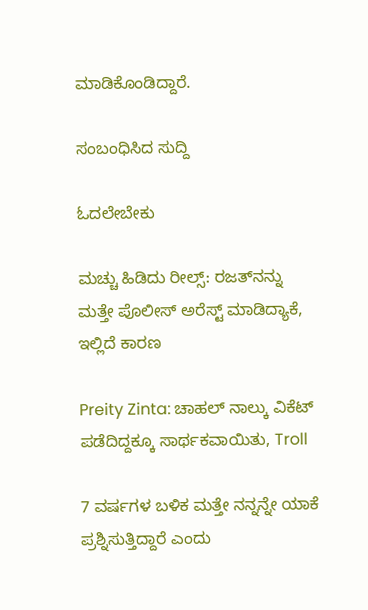ಮಾಡಿಕೊಂಡಿದ್ದಾರೆ.

ಸಂಬಂಧಿಸಿದ ಸುದ್ದಿ

ಓದಲೇಬೇಕು

ಮಚ್ಚು ಹಿಡಿದು ರೀಲ್ಸ್‌: ರಜತ್‌ನನ್ನು ಮತ್ತೇ ಪೊಲೀಸ್ ಅರೆಸ್ಟ್ ಮಾಡಿದ್ಯಾಕೆ, ಇಲ್ಲಿದೆ ಕಾರಣ

Preity Zinta: ಚಾಹಲ್ ನಾಲ್ಕು ವಿಕೆಟ್ ಪಡೆದಿದ್ದಕ್ಕೂ ಸಾರ್ಥಕವಾಯಿತು, Troll

7 ವರ್ಷಗಳ ಬಳಿಕ ಮತ್ತೇ ನನ್ನನ್ನೇ ಯಾಕೆ ಪ್ರಶ್ನಿಸುತ್ತಿದ್ದಾರೆ ಎಂದು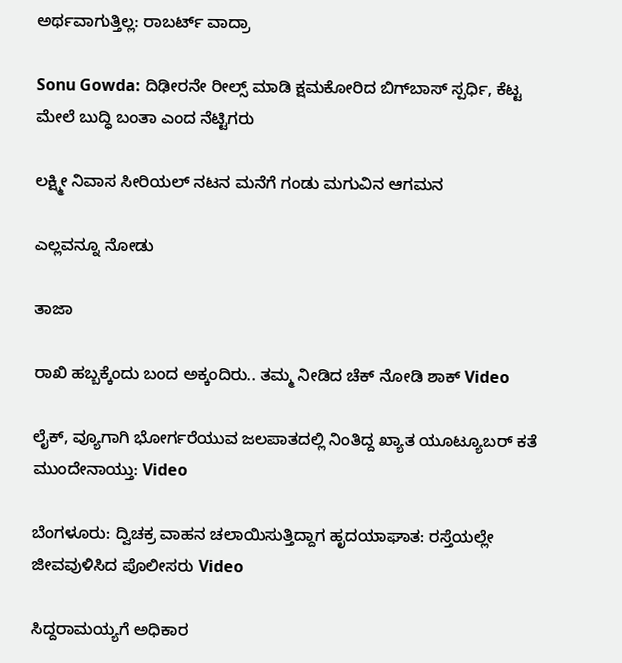ಅರ್ಥವಾಗುತ್ತಿಲ್ಲ: ರಾಬರ್ಟ್‌ ವಾದ್ರಾ

Sonu Gowda: ದಿಢೀರನೇ ರೀಲ್ಸ್ ಮಾಡಿ ಕ್ಷಮಕೋರಿದ ಬಿಗ್‌ಬಾಸ್‌ ಸ್ಪರ್ಧಿ, ಕೆಟ್ಟ ಮೇಲೆ ಬುದ್ಧಿ ಬಂತಾ ಎಂದ ನೆಟ್ಟಿಗರು

ಲಕ್ಷ್ಮೀ ನಿವಾಸ ಸೀರಿಯಲ್ ನಟನ ಮನೆಗೆ ಗಂಡು ಮಗುವಿನ ಆಗಮನ

ಎಲ್ಲವನ್ನೂ ನೋಡು

ತಾಜಾ

ರಾಖಿ ಹಬ್ಬಕ್ಕೆಂದು ಬಂದ ಅಕ್ಕಂದಿರು.. ತಮ್ಮ ನೀಡಿದ ಚೆಕ್ ನೋಡಿ ಶಾಕ್ Video

ಲೈಕ್, ವ್ಯೂಗಾಗಿ ಭೋರ್ಗರೆಯುವ ಜಲಪಾತದಲ್ಲಿ ನಿಂತಿದ್ದ ಖ್ಯಾತ ಯೂಟ್ಯೂಬರ್ ಕತೆ ಮುಂದೇನಾಯ್ತು: Video

ಬೆಂಗಳೂರು: ದ್ವಿಚಕ್ರ ವಾಹನ ಚಲಾಯಿಸುತ್ತಿದ್ದಾಗ ಹೃದಯಾಘಾತ: ರಸ್ತೆಯಲ್ಲೇ ಜೀವವುಳಿಸಿದ ಪೊಲೀಸರು Video

ಸಿದ್ದರಾಮಯ್ಯಗೆ ಅಧಿಕಾರ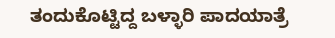ತಂದುಕೊಟ್ಟಿದ್ದ ಬಳ್ಳಾರಿ ಪಾದಯಾತ್ರೆ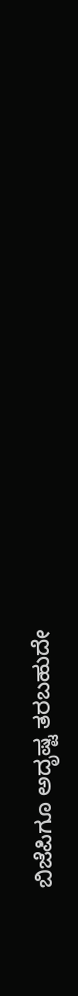ಬಿಜೆಪಿಗೂ ಅದೃಷ್ಟ ತರಬಹುದೇ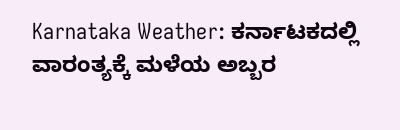Karnataka Weather: ಕರ್ನಾಟಕದಲ್ಲಿ ವಾರಂತ್ಯಕ್ಕೆ ಮಳೆಯ ಅಬ್ಬರ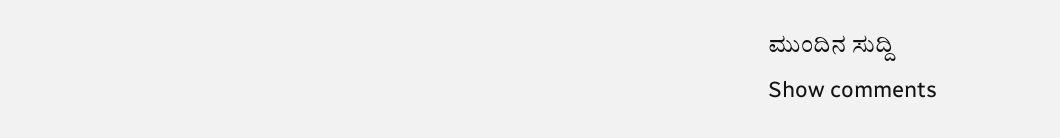ಮುಂದಿನ ಸುದ್ದಿ
Show comments